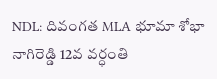NDL: దివంగత MLA భూమా శోభా నాగిరెడ్డి 12వ వర్ధంతి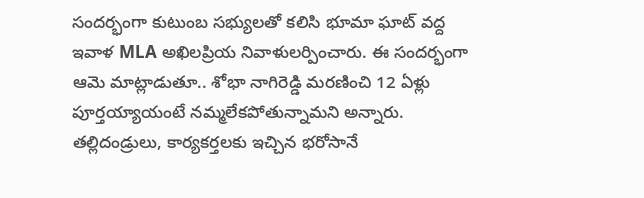సందర్భంగా కుటుంబ సభ్యులతో కలిసి భూమా ఘాట్ వద్ద ఇవాళ MLA అఖిలప్రియ నివాళులర్పించారు. ఈ సందర్భంగా ఆమె మాట్లాడుతూ.. శోభా నాగిరెడ్డి మరణించి 12 ఏళ్లు పూర్తయ్యాయంటే నమ్మలేకపోతున్నామని అన్నారు. తల్లిదండ్రులు, కార్యకర్తలకు ఇచ్చిన భరోసానే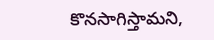కొనసాగిస్తామని,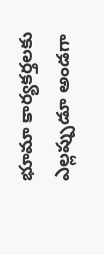భూమా కార్యకర్తలకు ఎల్లప్పుడూ అండగా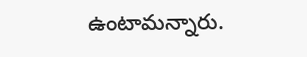ఉంటామన్నారు.